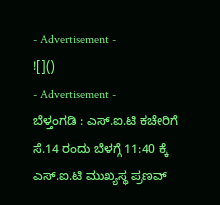- Advertisement -
![]()
- Advertisement -
ಬೆಳ್ತಂಗಡಿ : ಎಸ್.ಐ.ಟಿ ಕಚೇರಿಗೆ ಸೆ.14 ರಂದು ಬೆಳಗ್ಗೆ 11:40 ಕ್ಕೆ ಎಸ್.ಐ.ಟಿ ಮುಖ್ಯಸ್ಥ ಪ್ರಣವ್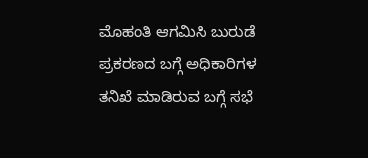ಮೊಹಂತಿ ಆಗಮಿಸಿ ಬುರುಡೆ ಪ್ರಕರಣದ ಬಗ್ಗೆ ಅಧಿಕಾರಿಗಳ ತನಿಖೆ ಮಾಡಿರುವ ಬಗ್ಗೆ ಸಭೆ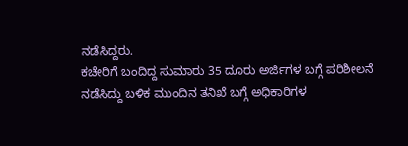ನಡೆಸಿದ್ದರು.
ಕಚೇರಿಗೆ ಬಂದಿದ್ದ ಸುಮಾರು 35 ದೂರು ಅರ್ಜಿಗಳ ಬಗ್ಗೆ ಪರಿಶೀಲನೆ ನಡೆಸಿದ್ದು ಬಳಿಕ ಮುಂದಿನ ತನಿಖೆ ಬಗ್ಗೆ ಅಧಿಕಾರಿಗಳ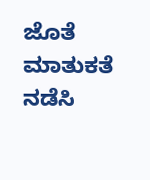ಜೊತೆ ಮಾತುಕತೆ ನಡೆಸಿ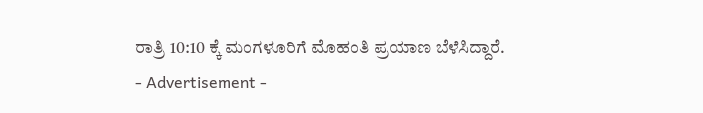ರಾತ್ರಿ 10:10 ಕ್ಕೆ ಮಂಗಳೂರಿಗೆ ಮೊಹಂತಿ ಪ್ರಯಾಣ ಬೆಳೆಸಿದ್ದಾರೆ.
- Advertisement -